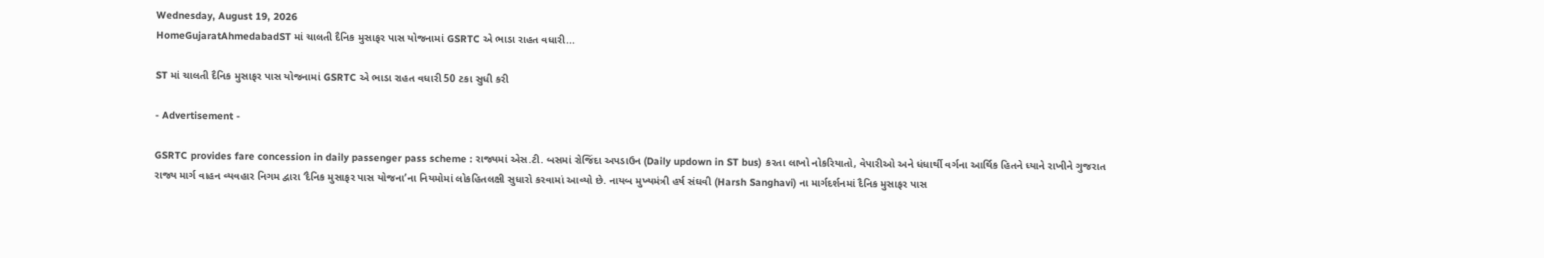Wednesday, August 19, 2026
HomeGujaratAhmedabadST માં ચાલતી દૈનિક મુસાફર પાસ યોજનામાં GSRTC એ ભાડા રાહત વધારી...

ST માં ચાલતી દૈનિક મુસાફર પાસ યોજનામાં GSRTC એ ભાડા રાહત વધારી 50 ટકા સુધી કરી

- Advertisement -

GSRTC provides fare concession in daily passenger pass scheme : રાજ્યમાં એસ.ટી. બસમાં રોજિંદા અપડાઉન (Daily updown in ST bus) કરતા લાખો નોકરિયાતો, વેપારીઓ અને ધંધાર્થી વર્ગના આર્થિક હિતને ધ્યાને રાખીને ગુજરાત રાજ્ય માર્ગ વાહન વ્યવહાર નિગમ દ્વારા ‘દૈનિક મુસાફર પાસ યોજના’ના નિયમોમાં લોકહિતલક્ષી સુધારો કરવામાં આવ્યો છે. નાયબ મુખ્યમંત્રી હર્ષ સંઘવી (Harsh Sanghavi) ના માર્ગદર્શનમાં દૈનિક મુસાફર પાસ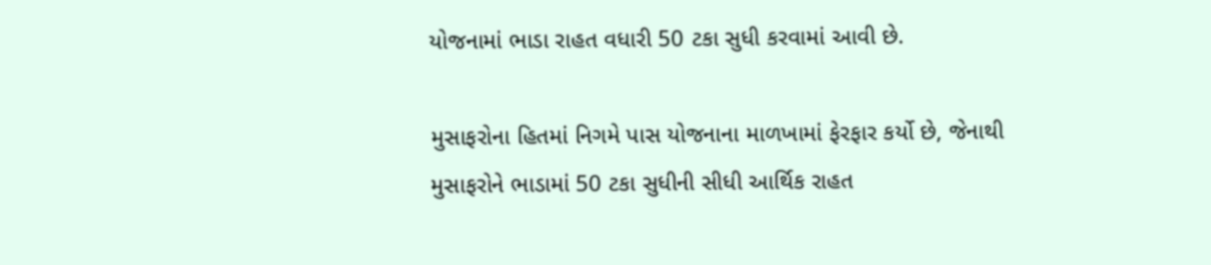યોજનામાં ભાડા રાહત વધારી 50 ટકા સુધી કરવામાં આવી છે.

મુસાફરોના હિતમાં નિગમે પાસ યોજનાના માળખામાં ફેરફાર કર્યો છે, જેનાથી મુસાફરોને ભાડામાં 50 ટકા સુધીની સીધી આર્થિક રાહત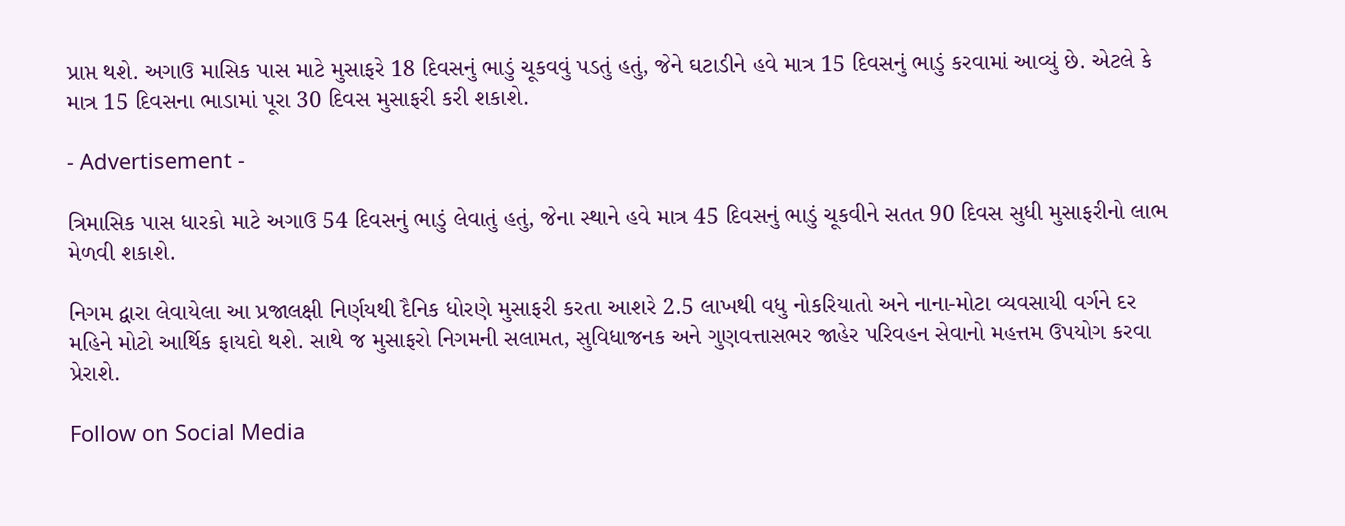પ્રાપ્ત થશે. અગાઉ માસિક પાસ માટે મુસાફરે 18 દિવસનું ભાડું ચૂકવવું પડતું હતું, જેને ઘટાડીને હવે માત્ર 15 દિવસનું ભાડું કરવામાં આવ્યું છે. એટલે કે માત્ર 15 દિવસના ભાડામાં પૂરા 30 દિવસ મુસાફરી કરી શકાશે.

- Advertisement -

ત્રિમાસિક પાસ ધારકો માટે અગાઉ 54 દિવસનું ભાડું લેવાતું હતું, જેના સ્થાને હવે માત્ર 45 દિવસનું ભાડું ચૂકવીને સતત 90 દિવસ સુધી મુસાફરીનો લાભ મેળવી શકાશે.

નિગમ દ્વારા લેવાયેલા આ પ્રજાલક્ષી નિર્ણયથી દૈનિક ધોરણે મુસાફરી કરતા આશરે 2.5 લાખથી વધુ નોકરિયાતો અને નાના-મોટા વ્યવસાયી વર્ગને દર મહિને મોટો આર્થિક ફાયદો થશે. સાથે જ મુસાફરો નિગમની સલામત, સુવિધાજનક અને ગુણવત્તાસભર જાહેર પરિવહન સેવાનો મહત્તમ ઉપયોગ કરવા પ્રેરાશે.

Follow on Social Media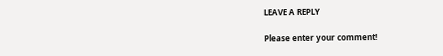LEAVE A REPLY

Please enter your comment!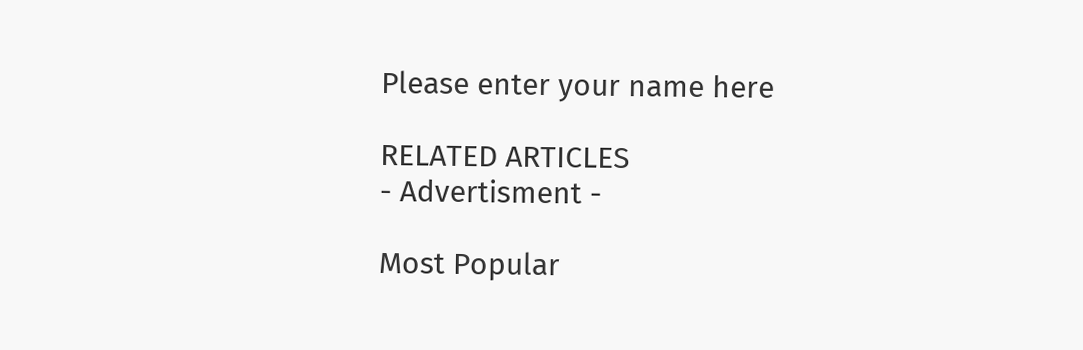Please enter your name here

RELATED ARTICLES
- Advertisment -

Most Popular